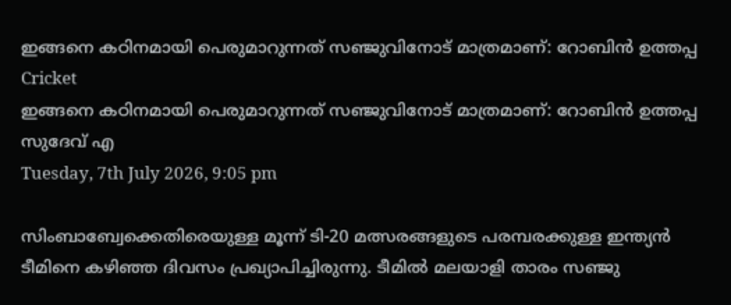ഇങ്ങനെ കഠിനമായി പെരുമാറുന്നത് സഞ്ജുവിനോട് മാത്രമാണ്: റോബിന്‍ ഉത്തപ്പ
Cricket
ഇങ്ങനെ കഠിനമായി പെരുമാറുന്നത് സഞ്ജുവിനോട് മാത്രമാണ്: റോബിന്‍ ഉത്തപ്പ
സുദേവ് എ
Tuesday, 7th July 2026, 9:05 pm

സിംബാബ്വേക്കെതിരെയുള്ള മൂന്ന് ടി-20 മത്സരങ്ങളുടെ പരമ്പരക്കുള്ള ഇന്ത്യന്‍ ടീമിനെ കഴിഞ്ഞ ദിവസം പ്രഖ്യാപിച്ചിരുന്നു. ടീമില്‍ മലയാളി താരം സഞ്ജു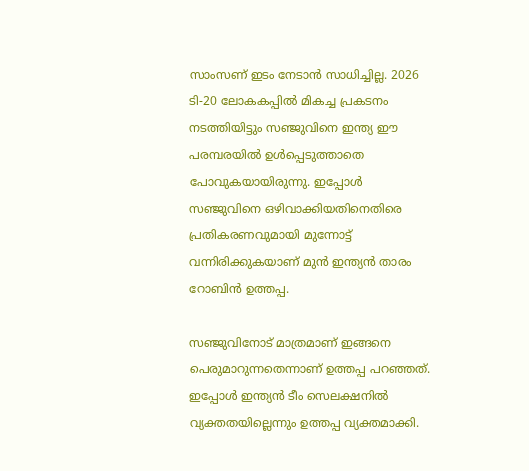സാംസണ് ഇടം നേടാന്‍ സാധിച്ചില്ല. 2026 ടി-20 ലോകകപ്പില്‍ മികച്ച പ്രകടനം നടത്തിയിട്ടും സഞ്ജുവിനെ ഇന്ത്യ ഈ പരമ്പരയില്‍ ഉള്‍പ്പെടുത്താതെ പോവുകയായിരുന്നു. ഇപ്പോള്‍ സഞ്ജുവിനെ ഒഴിവാക്കിയതിനെതിരെ പ്രതികരണവുമായി മുന്നോട്ട് വന്നിരിക്കുകയാണ് മുന്‍ ഇന്ത്യന്‍ താരം റോബിന്‍ ഉത്തപ്പ.

സഞ്ജുവിനോട് മാത്രമാണ് ഇങ്ങനെ പെരുമാറുന്നതെന്നാണ് ഉത്തപ്പ പറഞ്ഞത്. ഇപ്പോള്‍ ഇന്ത്യന്‍ ടീം സെലക്ഷനില്‍ വ്യക്തതയില്ലെന്നും ഉത്തപ്പ വ്യക്തമാക്കി.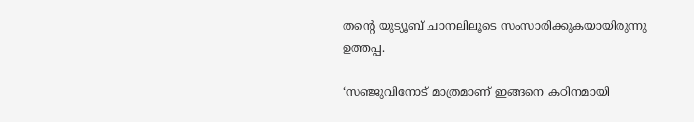തന്റെ യുട്യൂബ് ചാനലിലൂടെ സംസാരിക്കുകയായിരുന്നു ഉത്തപ്പ.

‘സഞ്ജുവിനോട് മാത്രമാണ് ഇങ്ങനെ കഠിനമായി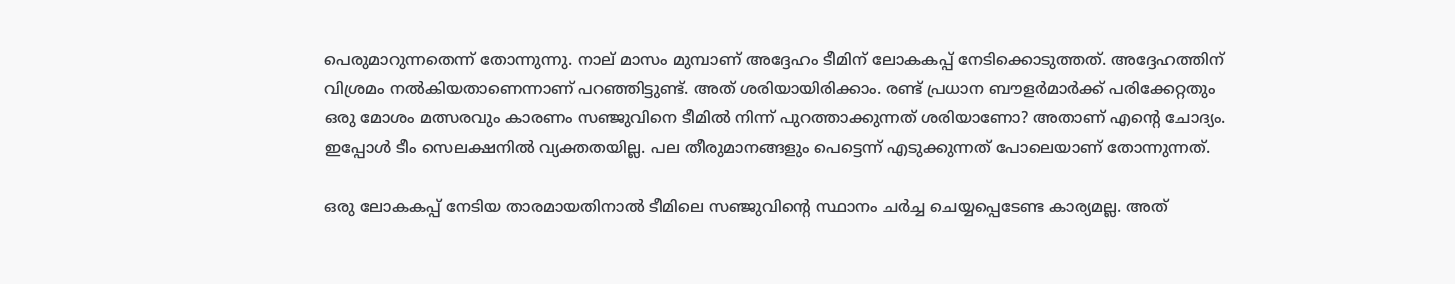പെരുമാറുന്നതെന്ന് തോന്നുന്നു. നാല് മാസം മുമ്പാണ് അദ്ദേഹം ടീമിന് ലോകകപ്പ് നേടിക്കൊടുത്തത്. അദ്ദേഹത്തിന് വിശ്രമം നല്‍കിയതാണെന്നാണ് പറഞ്ഞിട്ടുണ്ട്. അത് ശരിയായിരിക്കാം. രണ്ട് പ്രധാന ബൗളര്‍മാര്‍ക്ക് പരിക്കേറ്റതും ഒരു മോശം മത്സരവും കാരണം സഞ്ജുവിനെ ടീമില്‍ നിന്ന് പുറത്താക്കുന്നത് ശരിയാണോ? അതാണ് എന്റെ ചോദ്യം. ഇപ്പോള്‍ ടീം സെലക്ഷനില്‍ വ്യക്തതയില്ല. പല തീരുമാനങ്ങളും പെട്ടെന്ന് എടുക്കുന്നത് പോലെയാണ് തോന്നുന്നത്.

ഒരു ലോകകപ്പ് നേടിയ താരമായതിനാല്‍ ടീമിലെ സഞ്ജുവിന്റെ സ്ഥാനം ചര്‍ച്ച ചെയ്യപ്പെടേണ്ട കാര്യമല്ല. അത്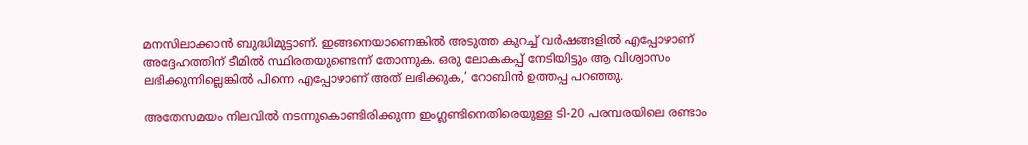മനസിലാക്കാന്‍ ബുദ്ധിമുട്ടാണ്. ഇങ്ങനെയാണെങ്കില്‍ അടുത്ത കുറച്ച് വര്‍ഷങ്ങളില്‍ എപ്പോഴാണ് അദ്ദേഹത്തിന് ടീമില്‍ സ്ഥിരതയുണ്ടെന്ന് തോന്നുക. ഒരു ലോകകപ്പ് നേടിയിട്ടും ആ വിശ്വാസം ലഭിക്കുന്നില്ലെങ്കില്‍ പിന്നെ എപ്പോഴാണ് അത് ലഭിക്കുക,’ റോബിന്‍ ഉത്തപ്പ പറഞ്ഞു.

അതേസമയം നിലവില്‍ നടന്നുകൊണ്ടിരിക്കുന്ന ഇംഗ്ലണ്ടിനെതിരെയുള്ള ടി-20 പരമ്പരയിലെ രണ്ടാം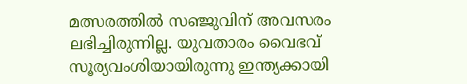മത്സരത്തില്‍ സഞ്ജുവിന് അവസരം ലഭിച്ചിരുന്നില്ല. യുവതാരം വൈഭവ് സൂര്യവംശിയായിരുന്നു ഇന്ത്യക്കായി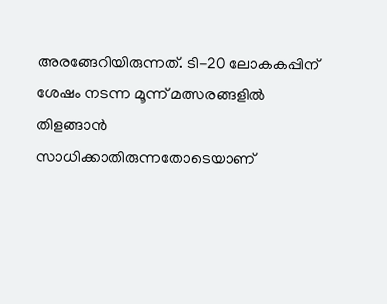അരങ്ങേറിയിരുന്നത്. ടി-20 ലോകകപ്പിന് ശേഷം നടന്ന മൂന്ന് മത്സരങ്ങളില്‍ തിളങ്ങാന്‍ സാധിക്കാതിരുന്നതോടെയാണ്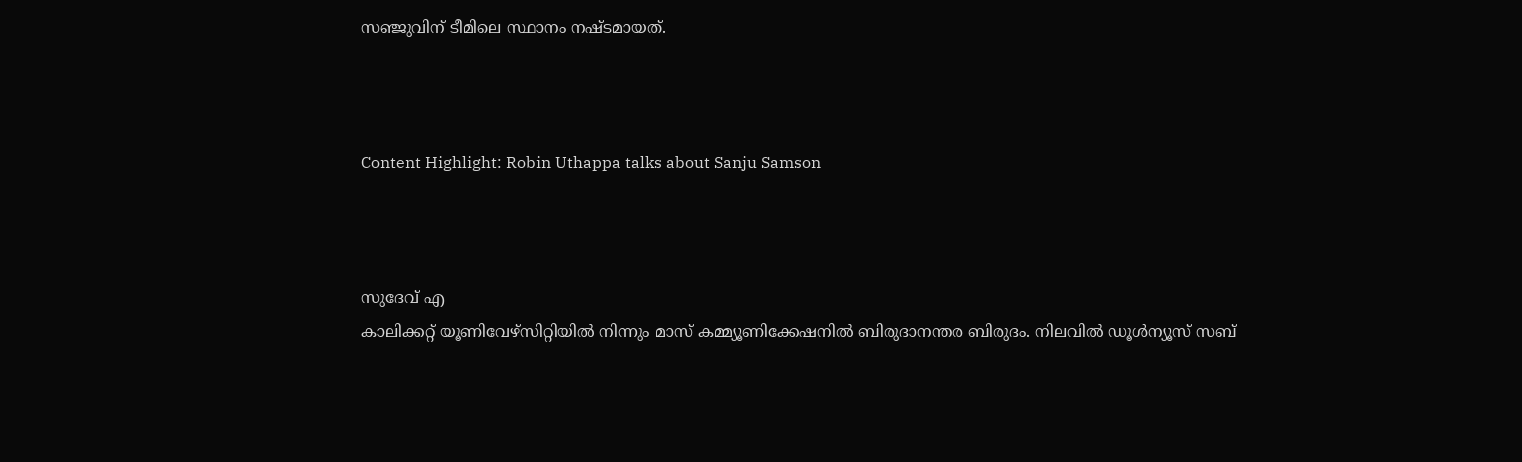സഞ്ജുവിന് ടീമിലെ സ്ഥാനം നഷ്ടമായത്.



Content Highlight: Robin Uthappa talks about Sanju Samson



സുദേവ് എ
കാലിക്കറ്റ് യൂണിവേഴ്‌സിറ്റിയില്‍ നിന്നും മാസ് കമ്മ്യൂണിക്കേഷനില്‍ ബിരുദാനന്തര ബിരുദം. നിലവില്‍ ഡൂള്‍ന്യൂസ് സബ്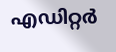എഡിറ്റര്‍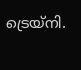ട്രെയ്‌നി.